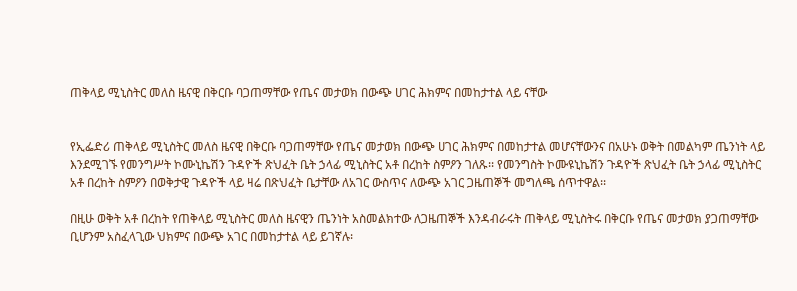ጠቅላይ ሚኒስትር መለስ ዜናዊ በቅርቡ ባጋጠማቸው የጤና መታወክ በውጭ ሀገር ሕክምና በመከታተል ላይ ናቸው


የኢፌድሪ ጠቅላይ ሚኒስትር መለስ ዜናዊ በቅርቡ ባጋጠማቸው የጤና መታወክ በውጭ ሀገር ሕክምና በመከታተል መሆናቸውንና በአሁኑ ወቅት በመልካም ጤንነት ላይ እንደሚገኙ የመንግሥት ኮሙኒኬሽን ጉዳዮች ጽህፈት ቤት ኃላፊ ሚኒስትር አቶ በረከት ስምዖን ገለጹ፡፡ የመንግስት ኮሙዩኒኬሽን ጉዳዮች ጽህፈት ቤት ኃላፊ ሚኒስትር አቶ በረከት ስምዖን በወቅታዊ ጉዳዮች ላይ ዛሬ በጽህፈት ቤታቸው ለአገር ውስጥና ለውጭ አገር ጋዜጠኞች መግለጫ ሰጥተዋል፡፡

በዚሁ ወቅት አቶ በረከት የጠቅላይ ሚኒስትር መለስ ዜናዊን ጤንነት አስመልክተው ለጋዜጠኞች እንዳብራሩት ጠቅላይ ሚኒስትሩ በቅርቡ የጤና መታወክ ያጋጠማቸው ቢሆንም አስፈላጊው ህክምና በውጭ አገር በመከታተል ላይ ይገኛሉ፡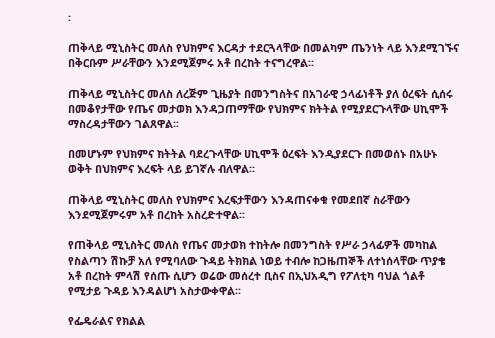፡

ጠቅላይ ሚኒስትር መለስ የህክምና እርዳታ ተደርጓላቸው በመልካም ጤንነት ላይ እንደሚገኙና በቅርቡም ሥራቸውን እንደሚጀምሩ አቶ በረከት ተናግረዋል፡፡

ጠቅላይ ሚኒስትር መለስ ለረጅም ጊዜያት በመንግስትና በአገራዊ ኃላፊነቶች ያለ ዕረፍት ሲሰሩ በመቆየታቸው የጤና መታወክ እንዳጋጠማቸው የህክምና ክትትል የሚያደርጉላቸው ሀኪሞች ማስረዳታቸውን ገልጸዋል፡፡

በመሆኑም የህክምና ክትትል ባደረጉላቸው ሀኪሞች ዕረፍት እንዲያደርጉ በመወሰኑ በአሁኑ ወቅት በህክምና እረፍት ላይ ይገኛሉ ብለዋል፡፡

ጠቅላይ ሚኒስትር መለስ የህክምና እረፍታቸውን እንዳጠናቀቁ የመደበኛ ስራቸውን እንደሚጀምሩም አቶ በረከት አስረድተዋል፡፡

የጠቅላይ ሚኒስትር መለስ የጤና መታወክ ተከትሎ በመንግስት የሥራ ኃላፊዎች መካከል የስልጣን ሽኩቻ አለ የሚባለው ጉዳይ ትክክል ነወይ ተብሎ ከጋዜጠኞች ለተነሰላቸው ጥያቄ አቶ በረከት ምላሽ የሰጡ ሲሆን ወሬው መሰረተ ቢስና በኢህአዲግ የፖለቲካ ባህል ጎልቶ የሚታይ ጉዳይ እንዳልሆነ አስታውቀዋል፡፡

የፌዴራልና የክልል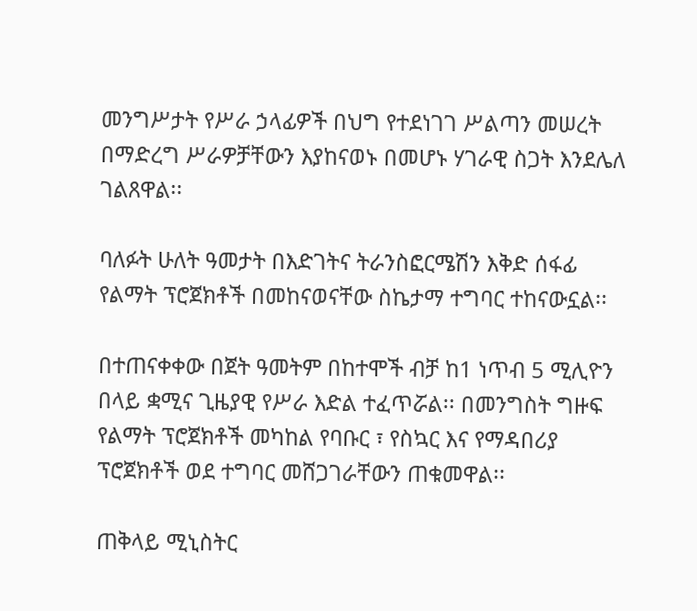መንግሥታት የሥራ ኃላፊዎች በህግ የተደነገገ ሥልጣን መሠረት በማድረግ ሥራዎቻቸውን እያከናወኑ በመሆኑ ሃገራዊ ስጋት እንደሌለ ገልጸዋል፡፡

ባለፉት ሁለት ዓመታት በእድገትና ትራንስፎርሜሽን እቅድ ሰፋፊ የልማት ፕሮጀክቶች በመከናወናቸው ስኬታማ ተግባር ተከናውኗል፡፡

በተጠናቀቀው በጀት ዓመትም በከተሞች ብቻ ከ1 ነጥብ 5 ሚሊዮን በላይ ቋሚና ጊዜያዊ የሥራ እድል ተፈጥሯል፡፡ በመንግስት ግዙፍ የልማት ፕሮጀክቶች መካከል የባቡር ፣ የስኳር እና የማዳበሪያ ፕሮጀክቶች ወደ ተግባር መሸጋገራቸውን ጠቁመዋል፡፡

ጠቅላይ ሚኒስትር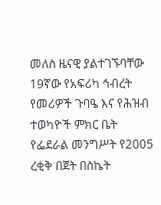መለስ ዜናዊ ያልተገኙባቸው 19ኛው የአፍሪካ ኅብረት የመሪዎች ጉባዔ እና የሕዝብ ተወካዮች ምክር ቤት የፌደራል መንግሥት የ2005 ረቂቅ በጀት በስኬት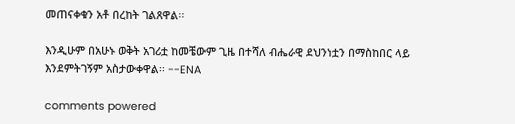መጠናቀቁን አቶ በረከት ገልጸዋል፡፡

እንዲሁም በአሁኑ ወቅት አገሪቷ ከመቼውም ጊዜ በተሻለ ብሔራዊ ደህንነቷን በማስከበር ላይ እንደምትገኝም አስታውቀዋል፡፡ --ENA

comments powered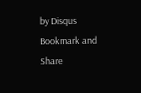by Disqus
Bookmark and Share